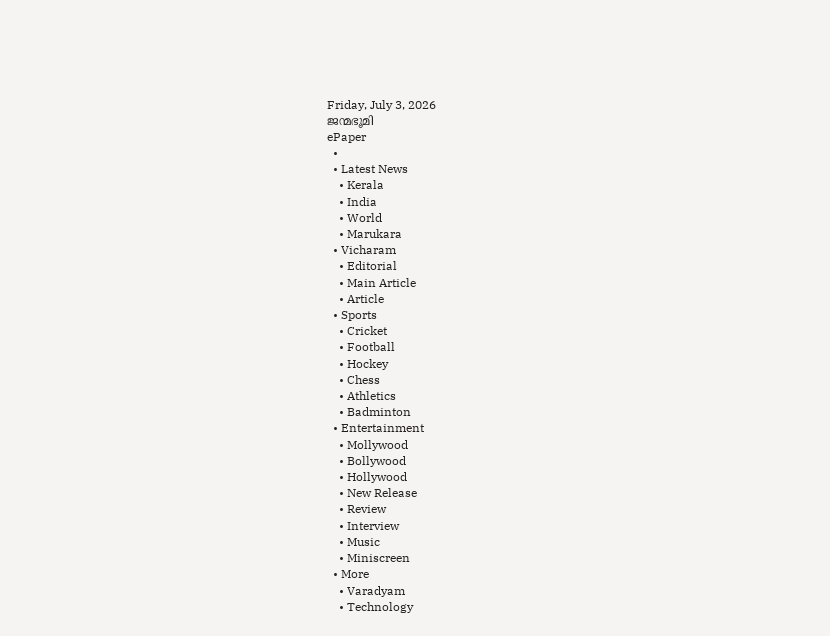Friday, July 3, 2026
ജന്മഭൂമി
ePaper
  •
  • Latest News
    • Kerala
    • India
    • World
    • Marukara
  • Vicharam
    • Editorial
    • Main Article
    • Article
  • Sports
    • Cricket
    • Football
    • Hockey
    • Chess
    • Athletics
    • Badminton
  • Entertainment
    • Mollywood
    • Bollywood
    • Hollywood
    • New Release
    • Review
    • Interview
    • Music
    • Miniscreen
  • More
    • Varadyam
    • Technology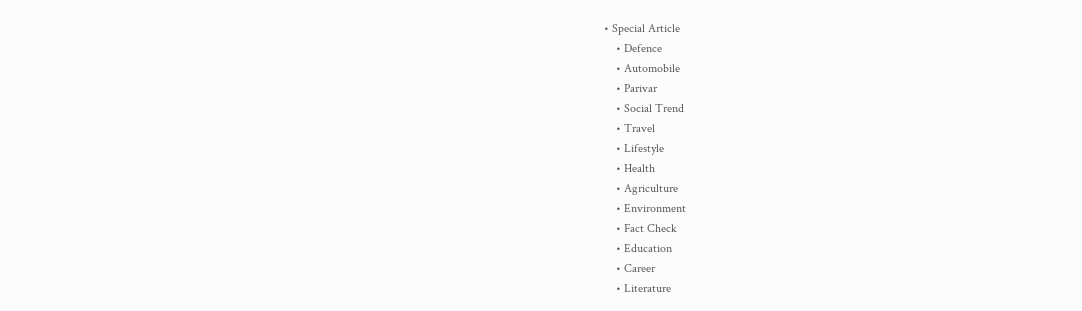• Special Article
    • Defence
    • Automobile
    • Parivar
    • Social Trend
    • Travel
    • Lifestyle
    • Health
    • Agriculture
    • Environment
    • Fact Check
    • Education
    • Career
    • Literature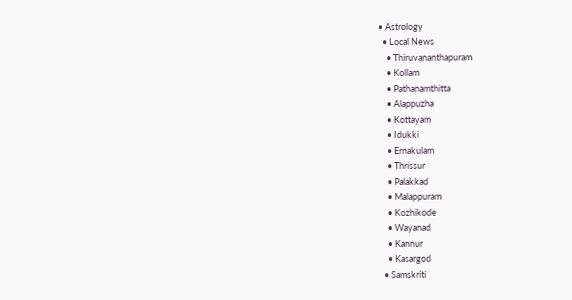• Astrology
  • Local News
    • Thiruvananthapuram
    • Kollam
    • Pathanamthitta
    • Alappuzha
    • Kottayam
    • Idukki
    • Ernakulam
    • Thrissur
    • Palakkad
    • Malappuram
    • Kozhikode
    • Wayanad
    • Kannur
    • Kasargod
  • Samskriti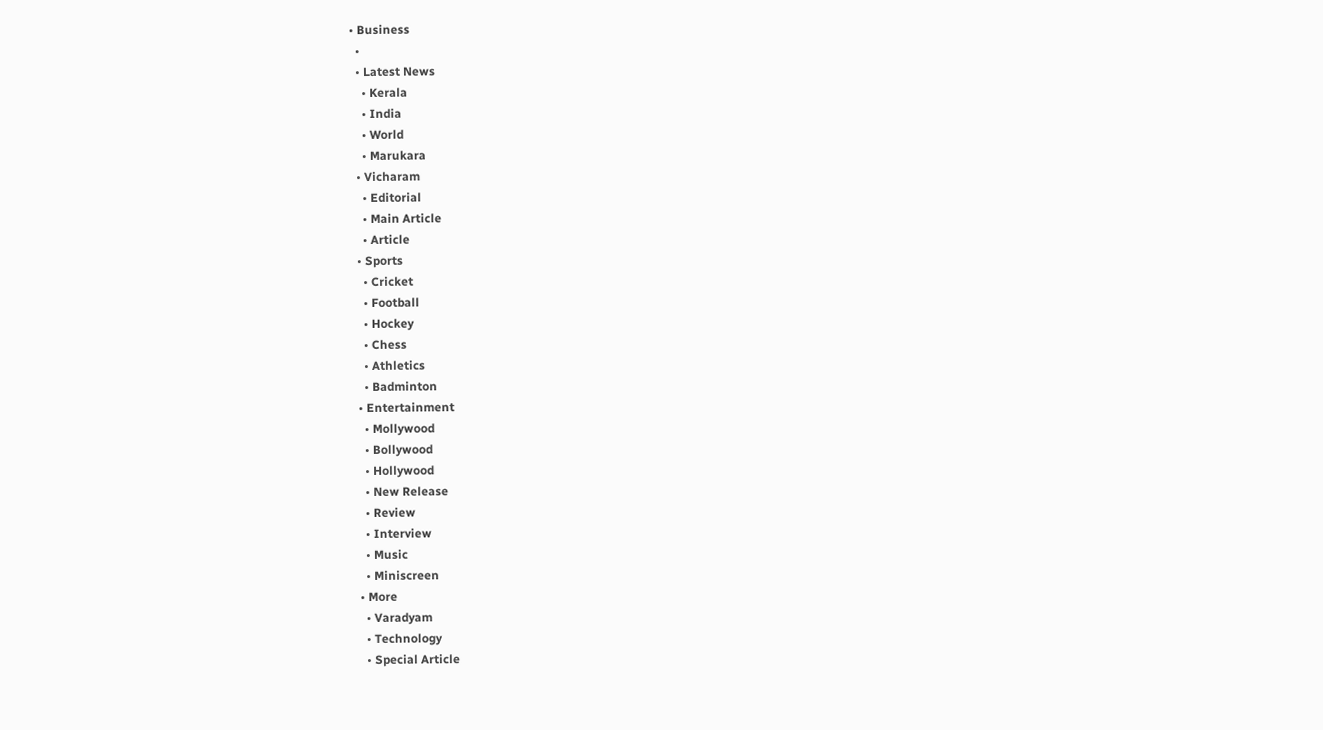• Business
  •
  • Latest News
    • Kerala
    • India
    • World
    • Marukara
  • Vicharam
    • Editorial
    • Main Article
    • Article
  • Sports
    • Cricket
    • Football
    • Hockey
    • Chess
    • Athletics
    • Badminton
  • Entertainment
    • Mollywood
    • Bollywood
    • Hollywood
    • New Release
    • Review
    • Interview
    • Music
    • Miniscreen
  • More
    • Varadyam
    • Technology
    • Special Article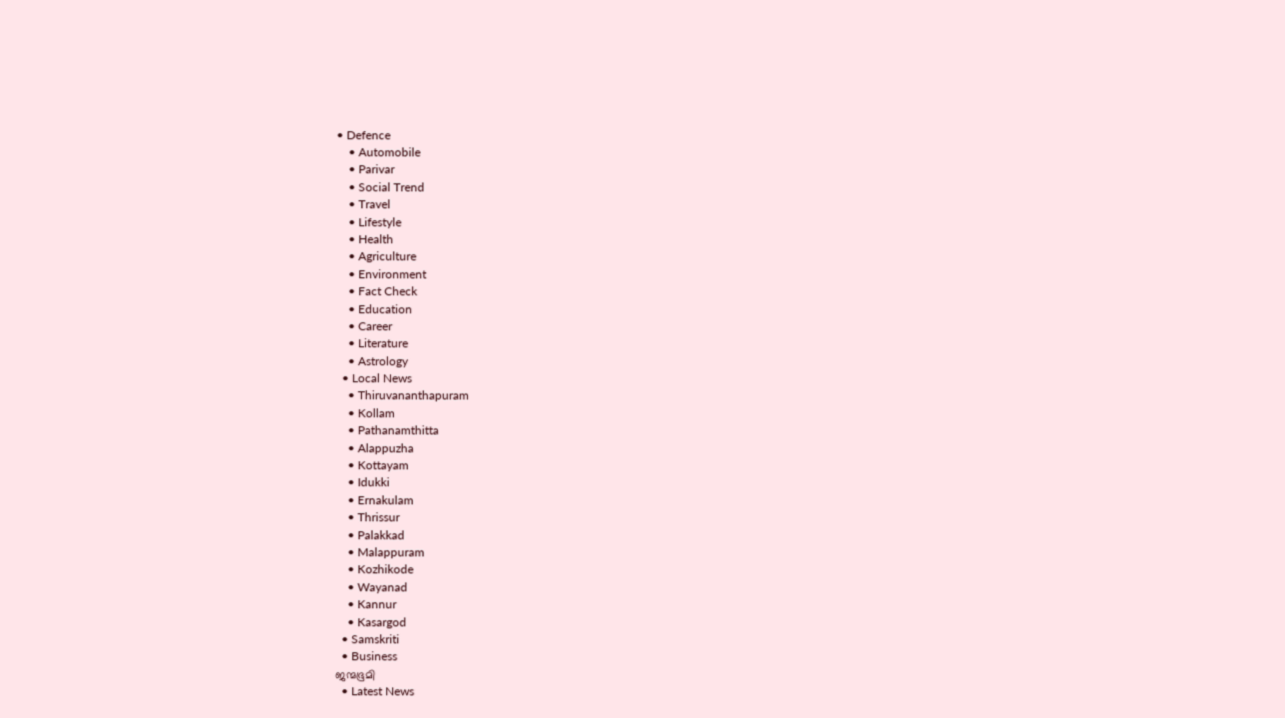• Defence
    • Automobile
    • Parivar
    • Social Trend
    • Travel
    • Lifestyle
    • Health
    • Agriculture
    • Environment
    • Fact Check
    • Education
    • Career
    • Literature
    • Astrology
  • Local News
    • Thiruvananthapuram
    • Kollam
    • Pathanamthitta
    • Alappuzha
    • Kottayam
    • Idukki
    • Ernakulam
    • Thrissur
    • Palakkad
    • Malappuram
    • Kozhikode
    • Wayanad
    • Kannur
    • Kasargod
  • Samskriti
  • Business
ജന്മഭൂമി
  • Latest News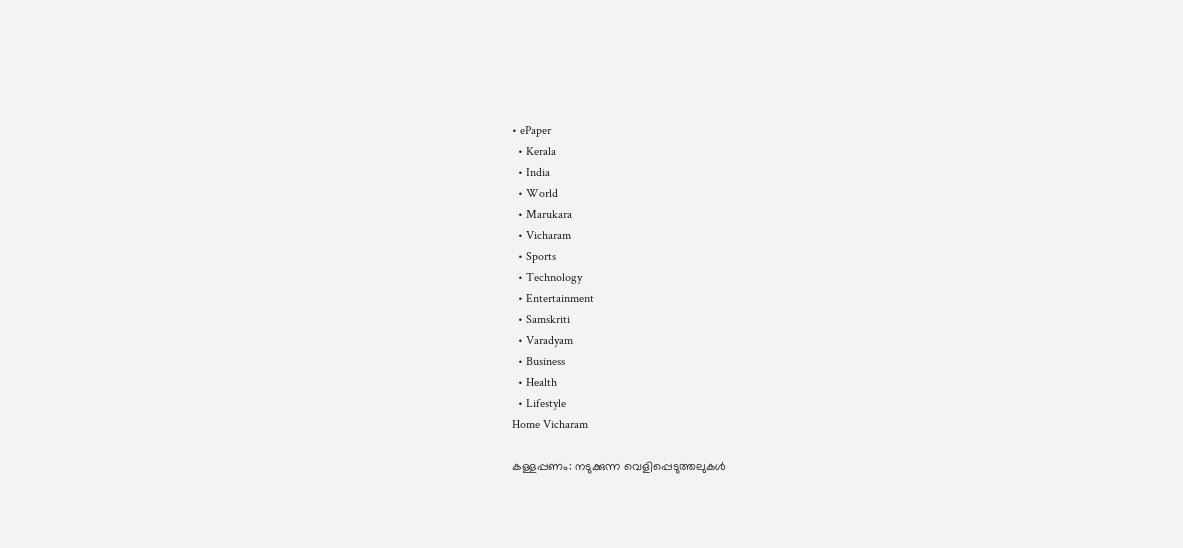• ePaper
  • Kerala
  • India
  • World
  • Marukara
  • Vicharam
  • Sports
  • Technology
  • Entertainment
  • Samskriti
  • Varadyam
  • Business
  • Health
  • Lifestyle
Home Vicharam

കള്ളപ്പണം: നടുക്കുന്ന വെളിപ്പെടുത്തലുകള്‍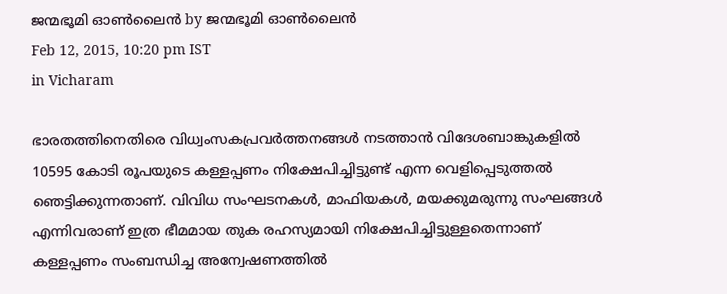ജന്മഭൂമി ഓണ്‍ലൈന്‍ by ജന്മഭൂമി ഓണ്‍ലൈന്‍
Feb 12, 2015, 10:20 pm IST
in Vicharam

ഭാരതത്തിനെതിരെ വിധ്വംസകപ്രവര്‍ത്തനങ്ങള്‍ നടത്താന്‍ വിദേശബാങ്കുകളില്‍ 10595 കോടി രൂപയുടെ കള്ളപ്പണം നിക്ഷേപിച്ചിട്ടുണ്ട് എന്ന വെളിപ്പെടുത്തല്‍ ഞെട്ടിക്കുന്നതാണ്. വിവിധ സംഘടനകള്‍, മാഫിയകള്‍, മയക്കുമരുന്നു സംഘങ്ങള്‍ എന്നിവരാണ് ഇത്ര ഭീമമായ തുക രഹസ്യമായി നിക്ഷേപിച്ചിട്ടുള്ളതെന്നാണ് കള്ളപ്പണം സംബന്ധിച്ച അന്വേഷണത്തില്‍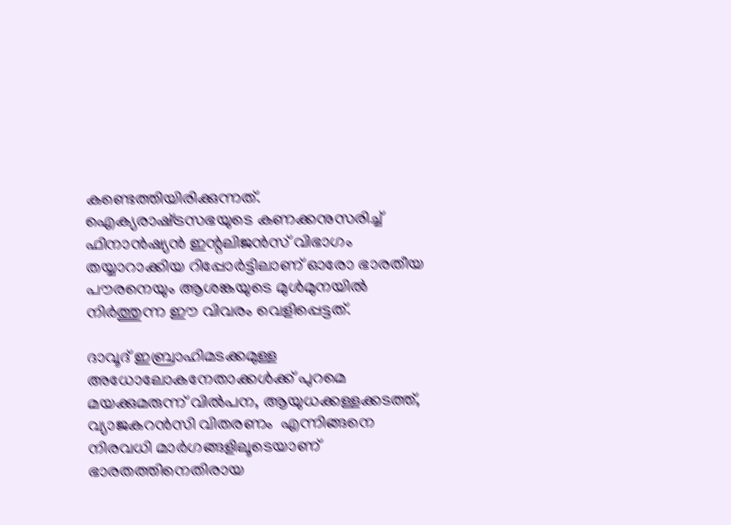കണ്ടെത്തിയിരിക്കുന്നത്. ഐക്യരാഷ്‌ട്രസഭയുടെ കണക്കനുസരിച്ച് ഫിനാന്‍ഷ്യന്‍ ഇന്റലിജന്‍സ് വിഭാഗം തയ്യാറാക്കിയ റിപ്പോര്‍ട്ടിലാണ് ഓരോ ഭാരതീയ പൗരനെയും ആശങ്കയുടെ മുള്‍മുനയില്‍ നിര്‍ത്തുന്ന ഈ വിവരം വെളിപ്പെട്ടത്.

ദാവൂദ് ഇബ്രാഹിമടക്കമുള്ള അധോലോകനേതാക്കള്‍ക്ക് പുറമെ മയക്കുമരുന്ന് വില്‍പന, ആയുധക്കള്ളക്കടത്ത്, വ്യാജകറന്‍സി വിതരണം  എന്നിങ്ങനെ നിരവധി മാര്‍ഗങ്ങളിലൂടെയാണ് ഭാരതത്തിനെതിരായ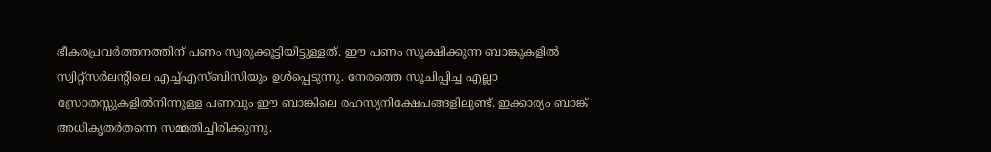ഭീകരപ്രവര്‍ത്തനത്തിന് പണം സ്വരുക്കൂട്ടിയിട്ടുള്ളത്. ഈ പണം സൂക്ഷിക്കുന്ന ബാങ്കുകളില്‍ സ്വിറ്റ്‌സര്‍ലന്റിലെ എച്ച്എസ്ബിസിയും ഉള്‍പ്പെടുന്നു. നേരത്തെ സൂചിപ്പിച്ച എല്ലാ സ്രോതസ്സുകളില്‍നിന്നുള്ള പണവും ഈ ബാങ്കിലെ രഹസ്യനിക്ഷേപങ്ങളിലുണ്ട്. ഇക്കാര്യം ബാങ്ക് അധികൃതര്‍തന്നെ സമ്മതിച്ചിരിക്കുന്നു.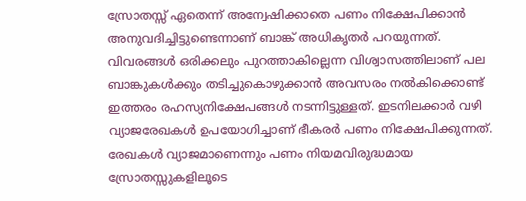സ്രോതസ്സ് ഏതെന്ന് അന്വേഷിക്കാതെ പണം നിക്ഷേപിക്കാന്‍ അനുവദിച്ചിട്ടുണ്ടെന്നാണ് ബാങ്ക് അധികൃതര്‍ പറയുന്നത്. വിവരങ്ങള്‍ ഒരിക്കലും പുറത്താകില്ലെന്ന വിശ്വാസത്തിലാണ് പല ബാങ്കുകള്‍ക്കും തടിച്ചുകൊഴുക്കാന്‍ അവസരം നല്‍കിക്കൊണ്ട് ഇത്തരം രഹസ്യനിക്ഷേപങ്ങള്‍ നടന്നിട്ടുള്ളത്. ഇടനിലക്കാര്‍ വഴി വ്യാജരേഖകള്‍ ഉപയോഗിച്ചാണ് ഭീകരര്‍ പണം നിക്ഷേപിക്കുന്നത്. രേഖകള്‍ വ്യാജമാണെന്നും പണം നിയമവിരുദ്ധമായ സ്രോതസ്സുകളിലൂടെ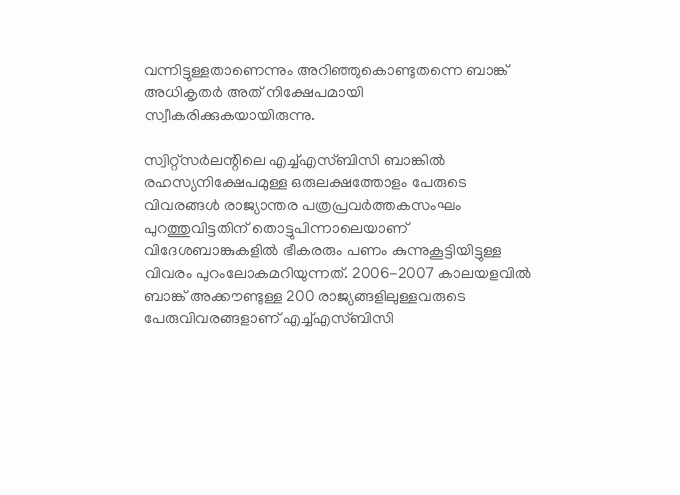വന്നിട്ടുള്ളതാണെന്നും അറിഞ്ഞുകൊണ്ടുതന്നെ ബാങ്ക് അധികൃതര്‍ അത് നിക്ഷേപമായി സ്വീകരിക്കുകയായിരുന്നു.

സ്വിറ്റ്‌സര്‍ലന്റിലെ എച്ച്എസ്ബിസി ബാങ്കില്‍ രഹസ്യനിക്ഷേപമുള്ള ഒരുലക്ഷത്തോളം പേരുടെ വിവരങ്ങള്‍ രാജ്യാന്തര പത്രപ്രവര്‍ത്തകസംഘം പുറത്തുവിട്ടതിന് തൊട്ടുപിന്നാലെയാണ് വിദേശബാങ്കുകളില്‍ ഭീകരരും പണം കുന്നുകൂട്ടിയിട്ടുള്ള വിവരം പുറംലോകമറിയുന്നത്. 2006-2007 കാലയളവില്‍ ബാങ്ക് അക്കൗണ്ടുള്ള 200 രാജ്യങ്ങളിലുള്ളവരുടെ പേരുവിവരങ്ങളാണ് എച്ച്എസ്ബിസി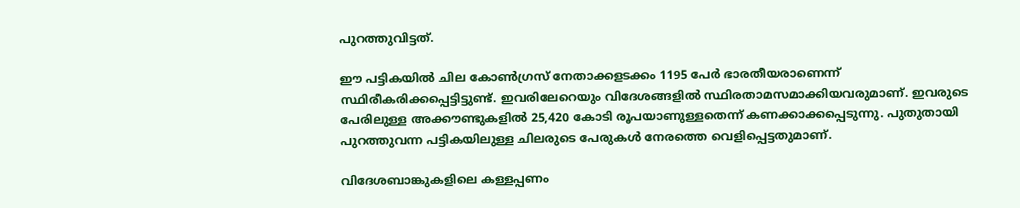പുറത്തുവിട്ടത്.

ഈ പട്ടികയില്‍ ചില കോണ്‍ഗ്രസ് നേതാക്കളടക്കം 1195 പേര്‍ ഭാരതീയരാണെന്ന് സ്ഥിരീകരിക്കപ്പെട്ടിട്ടുണ്ട്. ഇവരിലേറെയും വിദേശങ്ങളില്‍ സ്ഥിരതാമസമാക്കിയവരുമാണ്. ഇവരുടെ പേരിലുള്ള അക്കൗണ്ടുകളില്‍ 25,420 കോടി രൂപയാണുള്ളതെന്ന് കണക്കാക്കപ്പെടുന്നു. പുതുതായി പുറത്തുവന്ന പട്ടികയിലുള്ള ചിലരുടെ പേരുകള്‍ നേരത്തെ വെളിപ്പെട്ടതുമാണ്.

വിദേശബാങ്കുകളിലെ കള്ളപ്പണം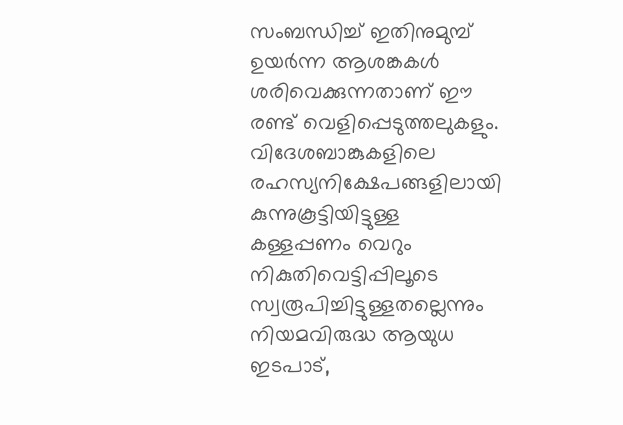സംബന്ധിച്ച് ഇതിനുമുമ്പ് ഉയര്‍ന്ന ആശങ്കകള്‍ ശരിവെക്കുന്നതാണ് ഈ രണ്ട് വെളിപ്പെടുത്തലുകളും. വിദേശബാങ്കുകളിലെ രഹസ്യനിക്ഷേപങ്ങളിലായി കുന്നുകൂട്ടിയിട്ടുള്ള കള്ളപ്പണം വെറും നികുതിവെട്ടിപ്പിലൂടെ സ്വരൂപിച്ചിട്ടുള്ളതല്ലെന്നും നിയമവിരുദ്ധ ആയുധ ഇടപാട്,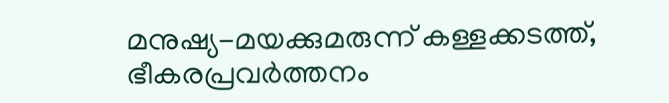മനുഷ്യ-മയക്കുമരുന്ന് കള്ളക്കടത്ത്, ഭീകരപ്രവര്‍ത്തനം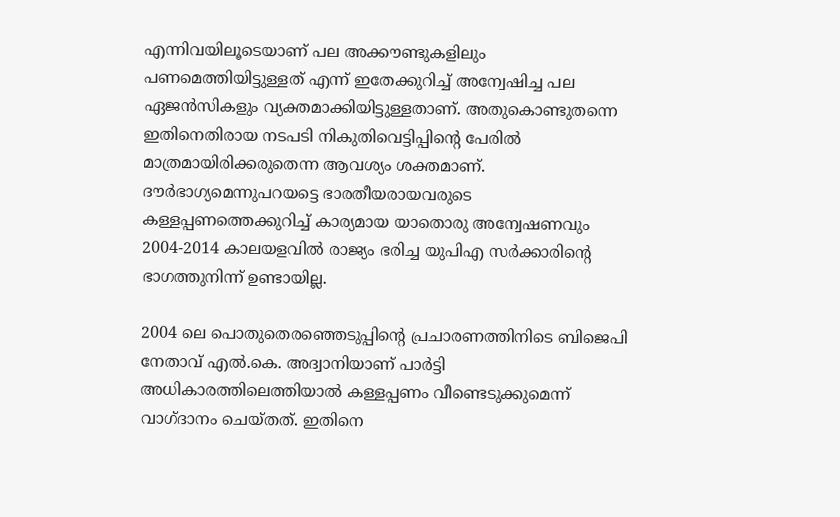എന്നിവയിലൂടെയാണ് പല അക്കൗണ്ടുകളിലും പണമെത്തിയിട്ടുള്ളത് എന്ന് ഇതേക്കുറിച്ച് അന്വേഷിച്ച പല ഏജന്‍സികളും വ്യക്തമാക്കിയിട്ടുള്ളതാണ്. അതുകൊണ്ടുതന്നെ ഇതിനെതിരായ നടപടി നികുതിവെട്ടിപ്പിന്റെ പേരില്‍ മാത്രമായിരിക്കരുതെന്ന ആവശ്യം ശക്തമാണ്. ദൗര്‍ഭാഗ്യമെന്നുപറയട്ടെ ഭാരതീയരായവരുടെ കള്ളപ്പണത്തെക്കുറിച്ച് കാര്യമായ യാതൊരു അന്വേഷണവും 2004-2014 കാലയളവില്‍ രാജ്യം ഭരിച്ച യുപിഎ സര്‍ക്കാരിന്റെ ഭാഗത്തുനിന്ന് ഉണ്ടായില്ല.

2004 ലെ പൊതുതെരഞ്ഞെടുപ്പിന്റെ പ്രചാരണത്തിനിടെ ബിജെപി നേതാവ് എല്‍.കെ. അദ്വാനിയാണ് പാര്‍ട്ടി അധികാരത്തിലെത്തിയാല്‍ കള്ളപ്പണം വീണ്ടെടുക്കുമെന്ന് വാഗ്ദാനം ചെയ്തത്. ഇതിനെ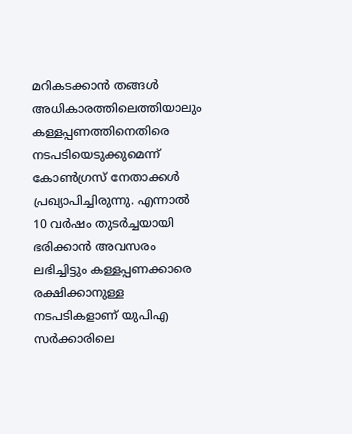മറികടക്കാന്‍ തങ്ങള്‍ അധികാരത്തിലെത്തിയാലും കള്ളപ്പണത്തിനെതിരെ നടപടിയെടുക്കുമെന്ന് കോണ്‍ഗ്രസ് നേതാക്കള്‍ പ്രഖ്യാപിച്ചിരുന്നു. എന്നാല്‍ 10 വര്‍ഷം തുടര്‍ച്ചയായി ഭരിക്കാന്‍ അവസരം ലഭിച്ചിട്ടും കള്ളപ്പണക്കാരെ രക്ഷിക്കാനുള്ള നടപടികളാണ് യുപിഎ സര്‍ക്കാരിലെ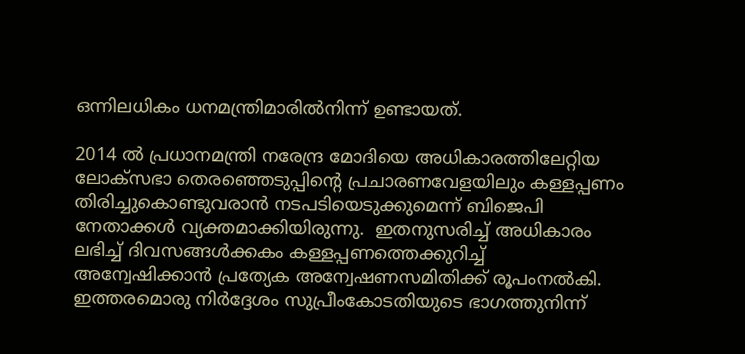ഒന്നിലധികം ധനമന്ത്രിമാരില്‍നിന്ന് ഉണ്ടായത്.

2014 ല്‍ പ്രധാനമന്ത്രി നരേന്ദ്ര മോദിയെ അധികാരത്തിലേറ്റിയ ലോക്‌സഭാ തെരഞ്ഞെടുപ്പിന്റെ പ്രചാരണവേളയിലും കള്ളപ്പണം തിരിച്ചുകൊണ്ടുവരാന്‍ നടപടിയെടുക്കുമെന്ന് ബിജെപി നേതാക്കള്‍ വ്യക്തമാക്കിയിരുന്നു.  ഇതനുസരിച്ച് അധികാരം ലഭിച്ച് ദിവസങ്ങള്‍ക്കകം കള്ളപ്പണത്തെക്കുറിച്ച് അന്വേഷിക്കാന്‍ പ്രത്യേക അന്വേഷണസമിതിക്ക് രൂപംനല്‍കി. ഇത്തരമൊരു നിര്‍ദ്ദേശം സുപ്രീംകോടതിയുടെ ഭാഗത്തുനിന്ന്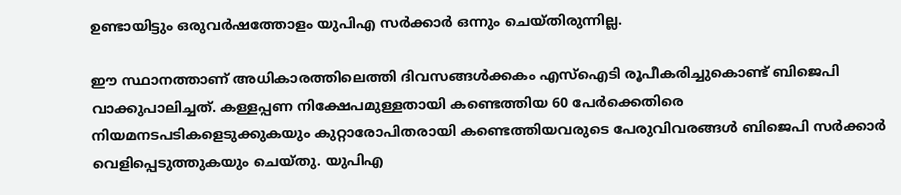ഉണ്ടായിട്ടും ഒരുവര്‍ഷത്തോളം യുപിഎ സര്‍ക്കാര്‍ ഒന്നും ചെയ്തിരുന്നില്ല.

ഈ സ്ഥാനത്താണ് അധികാരത്തിലെത്തി ദിവസങ്ങള്‍ക്കകം എസ്‌ഐടി രൂപീകരിച്ചുകൊണ്ട് ബിജെപി വാക്കുപാലിച്ചത്. കള്ളപ്പണ നിക്ഷേപമുള്ളതായി കണ്ടെത്തിയ 60 പേര്‍ക്കെതിരെ നിയമനടപടികളെടുക്കുകയും കുറ്റാരോപിതരായി കണ്ടെത്തിയവരുടെ പേരുവിവരങ്ങള്‍ ബിജെപി സര്‍ക്കാര്‍ വെളിപ്പെടുത്തുകയും ചെയ്തു. യുപിഎ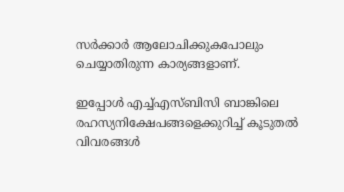സര്‍ക്കാര്‍ ആലോചിക്കുകപോലും ചെയ്യാതിരുന്ന കാര്യങ്ങളാണ്.

ഇപ്പോള്‍ എച്ച്എസ്ബിസി ബാങ്കിലെ രഹസ്യനിക്ഷേപങ്ങളെക്കുറിച്ച് കൂടുതല്‍ വിവരങ്ങള്‍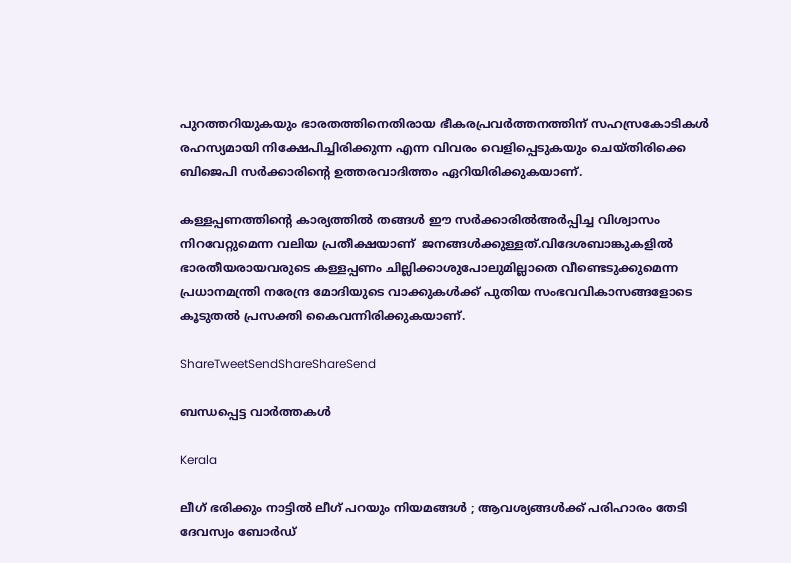പുറത്തറിയുകയും ഭാരതത്തിനെതിരായ ഭീകരപ്രവര്‍ത്തനത്തിന് സഹസ്രകോടികള്‍ രഹസ്യമായി നിക്ഷേപിച്ചിരിക്കുന്ന എന്ന വിവരം വെളിപ്പെടുകയും ചെയ്തിരിക്കെ ബിജെപി സര്‍ക്കാരിന്റെ ഉത്തരവാദിത്തം ഏറിയിരിക്കുകയാണ്.

കള്ളപ്പണത്തിന്റെ കാര്യത്തില്‍ തങ്ങള്‍ ഈ സര്‍ക്കാരില്‍അര്‍പ്പിച്ച വിശ്വാസം നിറവേറ്റുമെന്ന വലിയ പ്രതീക്ഷയാണ്  ജനങ്ങള്‍ക്കുള്ളത്.വിദേശബാങ്കുകളില്‍ ഭാരതീയരായവരുടെ കള്ളപ്പണം ചില്ലിക്കാശുപോലുമില്ലാതെ വീണ്ടെടുക്കുമെന്ന പ്രധാനമന്ത്രി നരേന്ദ്ര മോദിയുടെ വാക്കുകള്‍ക്ക് പുതിയ സംഭവവികാസങ്ങളോടെ കൂടുതല്‍ പ്രസക്തി കൈവന്നിരിക്കുകയാണ്.

ShareTweetSendShareShareSend

ബന്ധപ്പെട്ട വാര്‍ത്തകള്‍

Kerala

ലീഗ് ഭരിക്കും നാട്ടിൽ ലീഗ് പറയും നിയമങ്ങൾ ; ആവശ്യങ്ങൾക്ക് പരിഹാരം തേടി ദേവസ്വം ബോർഡ്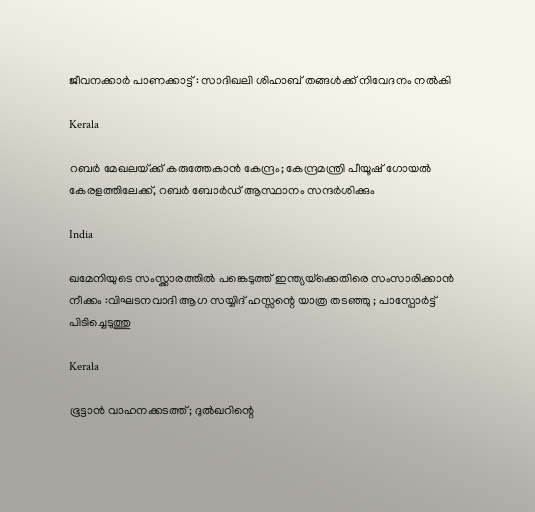ജീവനക്കാർ പാണക്കാട്ട് : സാദിഖലി ശിഹാബ് തങ്ങൾക്ക് നിവേദനം നൽകി

Kerala

റബർ മേഖലയ്‌ക്ക് കരുത്തേകാൻ കേന്ദ്രം; കേന്ദ്രമന്ത്രി പീയൂഷ് ഗോയൽ കേരളത്തിലേക്ക്, റബർ ബോർഡ് ആസ്ഥാനം സന്ദർശിക്കും

India

ഖമേനിയുടെ സംസ്ക്കാരത്തിൽ പങ്കെടുത്ത് ഇന്ത്യയ്‌ക്കെതിരെ സംസാരിക്കാൻ നീക്കം :വിഘടനവാദി ആഗ സയ്യിദ് ഹസ്സന്റെ യാത്ര തടഞ്ഞു ; പാസ്പോർട്ട് പിടിച്ചെടുത്തു

Kerala

ഭൂട്ടാൻ വാഹനക്കടത്ത്; ദുൽഖറിന്റെ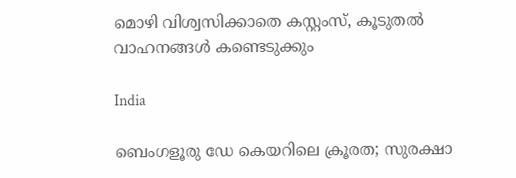മൊഴി വിശ്വസിക്കാതെ കസ്റ്റംസ്, കൂടുതൽ വാഹനങ്ങൾ കണ്ടെടുക്കും

India

ബെംഗളൂരു ഡേ കെയറിലെ ക്രൂരത; സുരക്ഷാ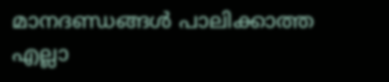മാനദണ്ഡങ്ങൾ പാലിക്കാത്ത എല്ലാ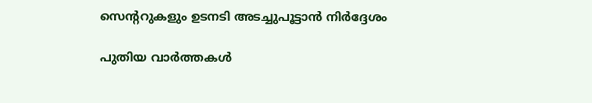സെന്ററുകളും ഉടനടി അടച്ചുപൂട്ടാൻ നിർദ്ദേശം

പുതിയ വാര്‍ത്തകള്‍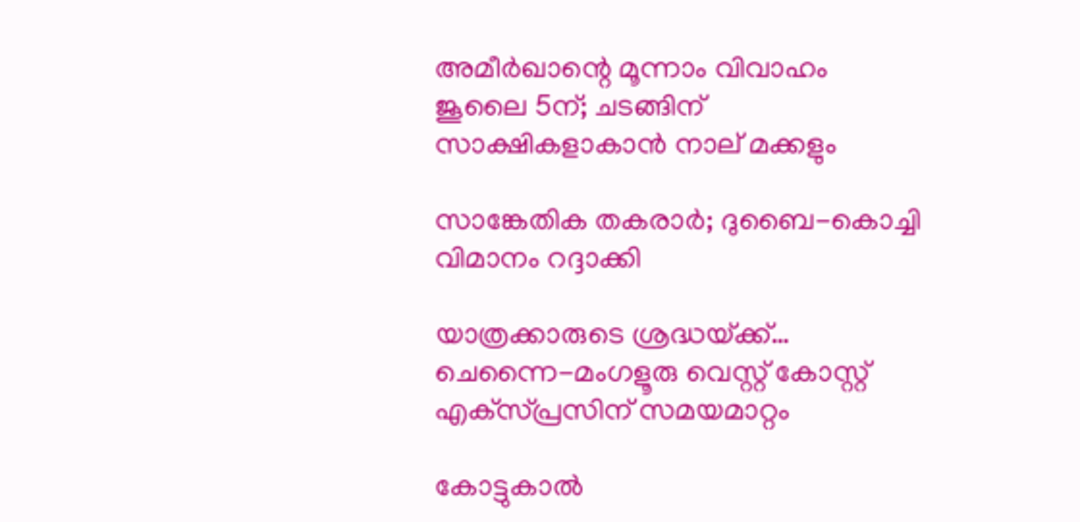അമീര്‍ഖാന്റെ മൂന്നാം വിവാഹം ജൂലൈ 5ന്; ചടങ്ങിന് സാക്ഷികളാകാന്‍ നാല് മക്കളും

സാങ്കേതിക തകരാര്‍; ദുബൈ-കൊച്ചി വിമാനം റദ്ദാക്കി

യാത്രക്കാരുടെ ശ്രദ്ധയ്‌ക്ക്… ചെന്നൈ-മംഗളൂരു വെസ്റ്റ് കോസ്റ്റ് എക്‌സ്പ്രസിന് സമയമാറ്റം

കോട്ടുകാല്‍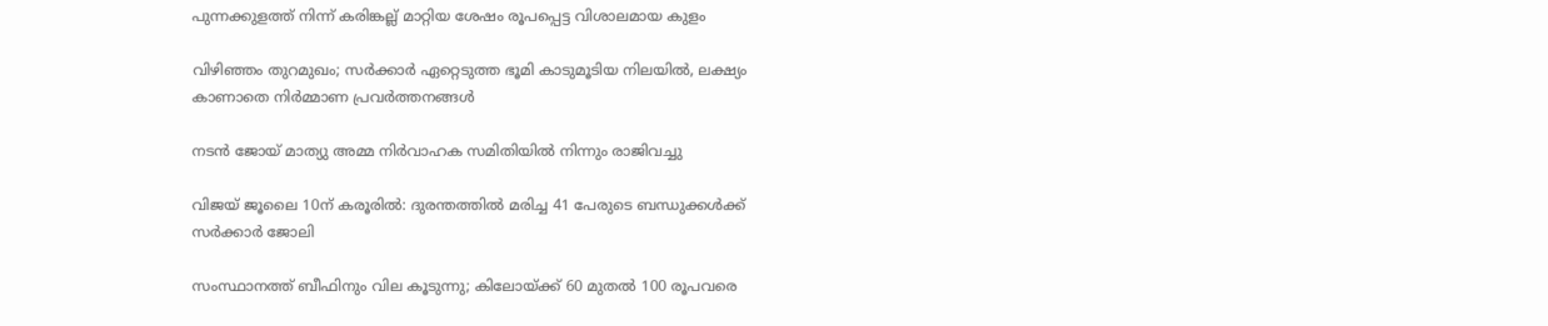പുന്നക്കുളത്ത് നിന്ന് കരിങ്കല്ല് മാറ്റിയ ശേഷം രൂപപ്പെട്ട വിശാലമായ കുളം

വിഴിഞ്ഞം തുറമുഖം; സര്‍ക്കാര്‍ ഏറ്റെടുത്ത ഭൂമി കാടുമൂടിയ നിലയില്‍, ലക്ഷ്യം കാണാതെ നിര്‍മ്മാണ പ്രവര്‍ത്തനങ്ങള്‍

നടൻ ജോയ് മാത്യു അമ്മ നിർവാഹക സമിതിയിൽ നിന്നും രാജിവച്ചു

വിജയ് ജൂലൈ 10ന് കരൂരിൽ: ദുരന്തത്തിൽ മരിച്ച 41 പേരുടെ ബന്ധുക്കൾക്ക് സർക്കാർ ജോലി

സംസ്ഥാനത്ത് ബീഫിനും വില കൂടുന്നു; കിലോയ്‌ക്ക് 60 മുതൽ 100 രൂപവരെ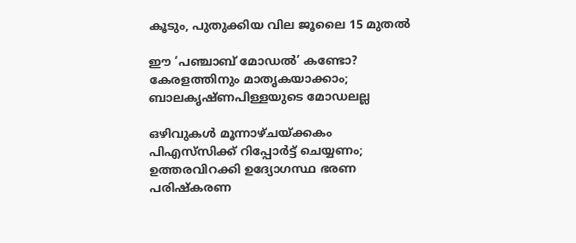കൂടും, പുതുക്കിയ വില ജൂലൈ 15 മുതൽ

ഈ ‘പഞ്ചാബ് മോഡൽ’ കണ്ടോ? കേരളത്തിനും മാതൃകയാക്കാം; ബാലകൃഷ്ണപിള്ളയുടെ മോഡലല്ല

ഒഴിവുകൾ മൂന്നാഴ്ചയ്‌ക്കകം പിഎസ്‌സിക്ക് റിപ്പോർട്ട് ചെയ്യണം; ഉത്തരവിറക്കി ഉദ്യോഗസ്ഥ ഭരണ പരിഷ്കരണ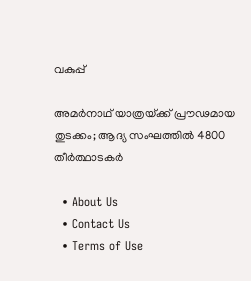വകുപ്പ്

അമർനാഥ് യാത്രയ്‌ക്ക് പ്രൗഢമായ തുടക്കം; ആദ്യ സംഘത്തിൽ 4800 തീർത്ഥാടകർ

  • About Us
  • Contact Us
  • Terms of Use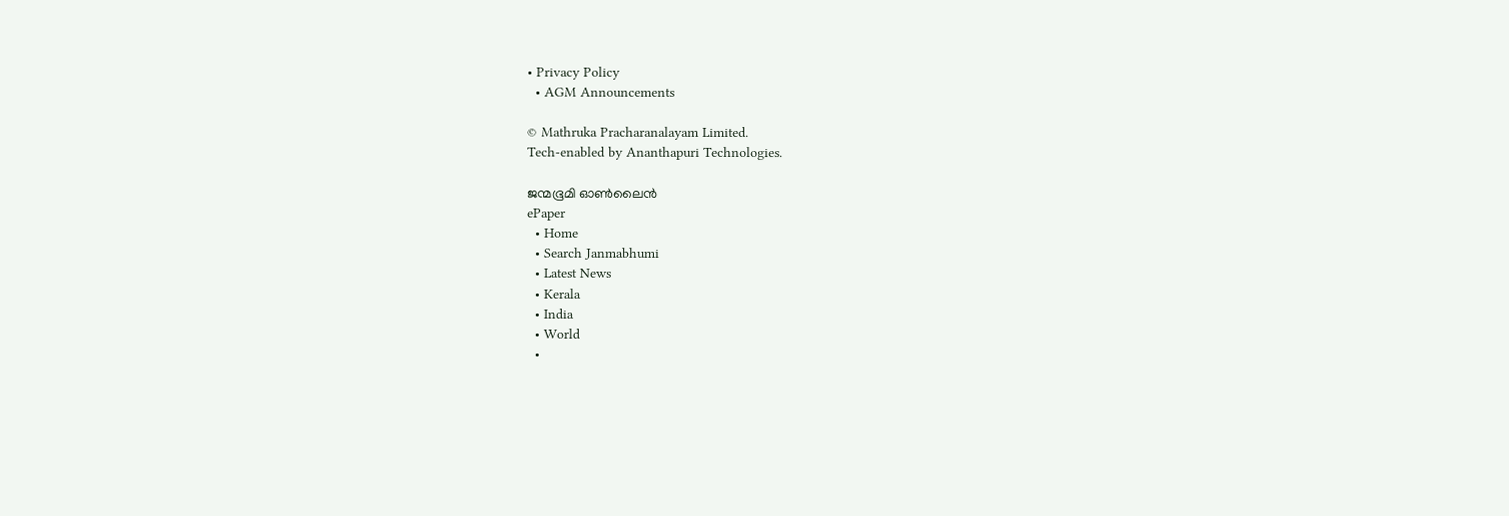• Privacy Policy
  • AGM Announcements

© Mathruka Pracharanalayam Limited.
Tech-enabled by Ananthapuri Technologies.

ജന്മഭൂമി ഓണ്‍ലൈന്‍
ePaper
  • Home
  • Search Janmabhumi
  • Latest News
  • Kerala
  • India
  • World
  •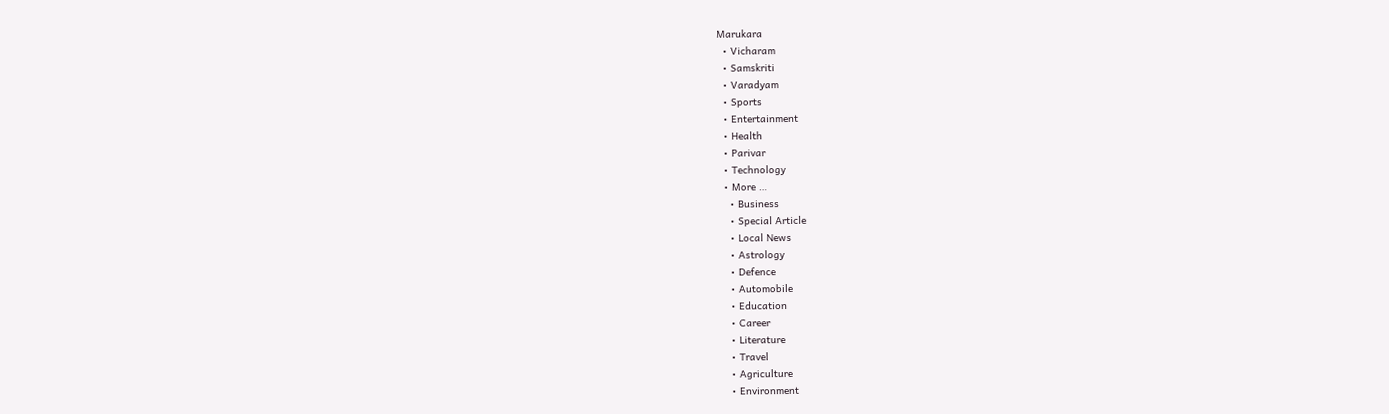Marukara
  • Vicharam
  • Samskriti
  • Varadyam
  • Sports
  • Entertainment
  • Health
  • Parivar
  • Technology
  • More …
    • Business
    • Special Article
    • Local News
    • Astrology
    • Defence
    • Automobile
    • Education
    • Career
    • Literature
    • Travel
    • Agriculture
    • Environment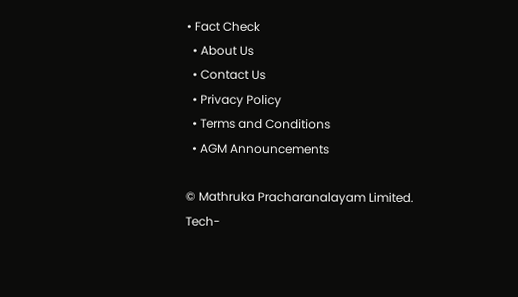• Fact Check
  • About Us
  • Contact Us
  • Privacy Policy
  • Terms and Conditions
  • AGM Announcements

© Mathruka Pracharanalayam Limited.
Tech-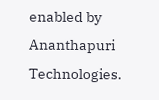enabled by Ananthapuri Technologies.